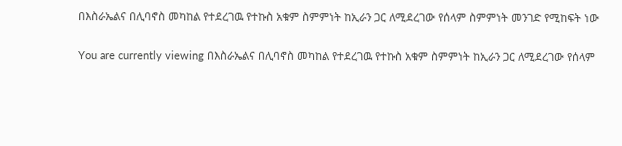በእስራኤልና በሊባኖስ መካከል የተደረገዉ የተኩስ አቁም ስምምነት ከኢራን ጋር ለሚደረገው የሰላም ስምምነት መንገድ የሚከፍት ነው

You are currently viewing በእስራኤልና በሊባኖስ መካከል የተደረገዉ የተኩስ አቁም ስምምነት ከኢራን ጋር ለሚደረገው የሰላም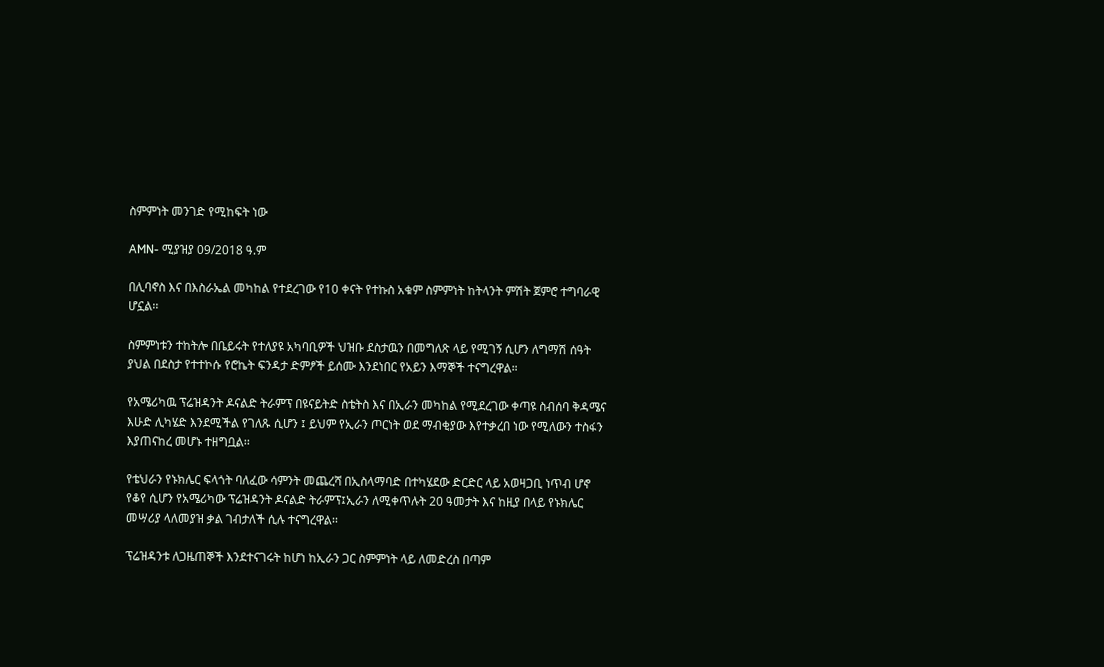ስምምነት መንገድ የሚከፍት ነው

AMN- ሚያዝያ 09/2018 ዓ.ም

በሊባኖስ እና በእስራኤል መካከል የተደረገው የ10 ቀናት የተኩስ አቁም ስምምነት ከትላንት ምሽት ጀምሮ ተግባራዊ ሆኗል፡፡

ስምምነቱን ተከትሎ በቤይሩት የተለያዩ አካባቢዎች ህዝቡ ደስታዉን በመግለጽ ላይ የሚገኝ ሲሆን ለግማሽ ሰዓት ያህል በደስታ የተተኮሱ የሮኬት ፍንዳታ ድምፆች ይሰሙ እንደነበር የአይን እማኞች ተናግረዋል።

የአሜሪካዉ ፕሬዝዳንት ዶናልድ ትራምፕ በዩናይትድ ስቴትስ እና በኢራን መካከል የሚደረገው ቀጣዩ ስብሰባ ቅዳሜና እሁድ ሊካሄድ እንደሚችል የገለጹ ሲሆን ፤ ይህም የኢራን ጦርነት ወደ ማብቂያው እየተቃረበ ነው የሚለውን ተስፋን እያጠናከረ መሆኑ ተዘግቧል፡፡

የቴህራን የኑክሌር ፍላጎት ባለፈው ሳምንት መጨረሻ በኢስላማባድ በተካሄደው ድርድር ላይ አወዛጋቢ ነጥብ ሆኖ የቆየ ሲሆን የአሜሪካው ፕሬዝዳንት ዶናልድ ትራምፕ፤ኢራን ለሚቀጥሉት 20 ዓመታት እና ከዚያ በላይ የኑክሌር መሣሪያ ላለመያዝ ቃል ገብታለች ሲሉ ተናግረዋል፡፡

ፕሬዝዳንቱ ለጋዜጠኞች እንደተናገሩት ከሆነ ከኢራን ጋር ስምምነት ላይ ለመድረስ በጣም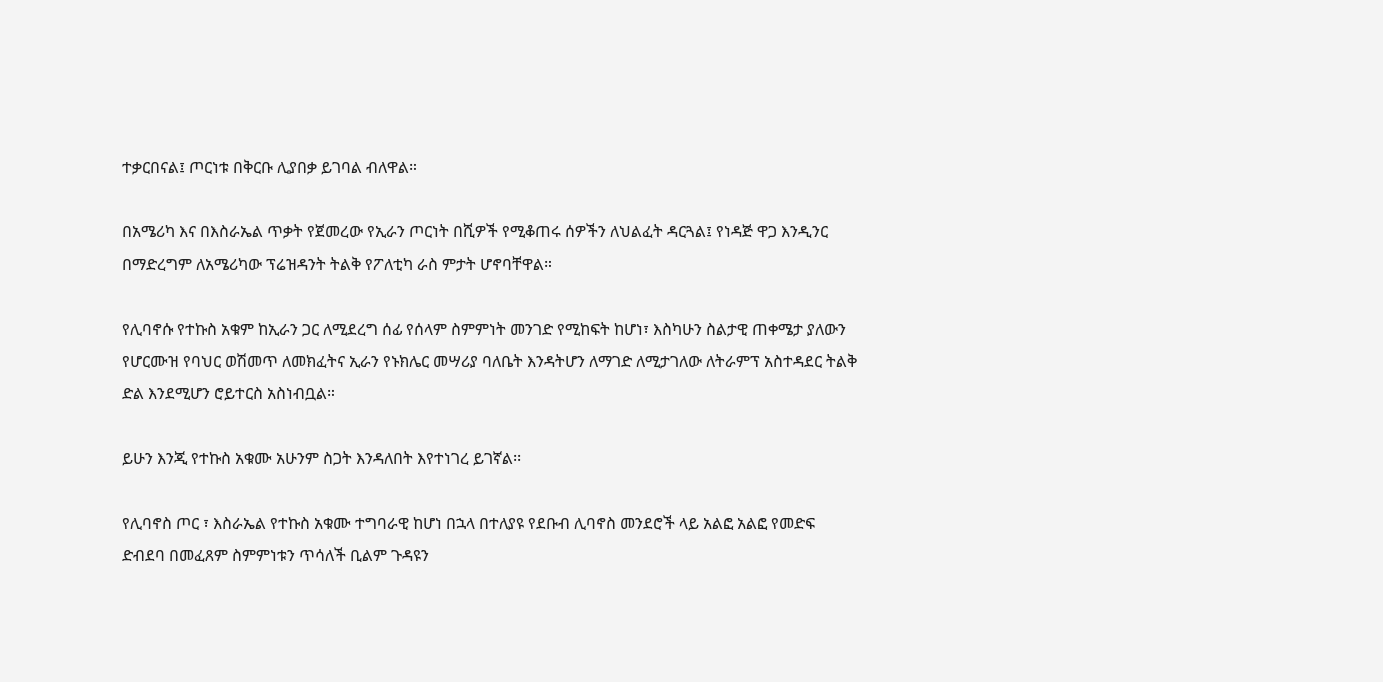ተቃርበናል፤ ጦርነቱ በቅርቡ ሊያበቃ ይገባል ብለዋል።

በአሜሪካ እና በእስራኤል ጥቃት የጀመረው የኢራን ጦርነት በሺዎች የሚቆጠሩ ሰዎችን ለህልፈት ዳርጓል፤ የነዳጅ ዋጋ እንዲንር በማድረግም ለአሜሪካው ፕሬዝዳንት ትልቅ የፖለቲካ ራስ ምታት ሆኖባቸዋል።

የሊባኖሱ የተኩስ አቁም ከኢራን ጋር ለሚደረግ ሰፊ የሰላም ስምምነት መንገድ የሚከፍት ከሆነ፣ እስካሁን ስልታዊ ጠቀሜታ ያለውን የሆርሙዝ የባህር ወሽመጥ ለመክፈትና ኢራን የኑክሌር መሣሪያ ባለቤት እንዳትሆን ለማገድ ለሚታገለው ለትራምፕ አስተዳደር ትልቅ ድል እንደሚሆን ሮይተርስ አስነብቧል።

ይሁን እንጂ የተኩስ አቁሙ አሁንም ስጋት እንዳለበት እየተነገረ ይገኛል፡፡

የሊባኖስ ጦር ፣ እስራኤል የተኩስ አቁሙ ተግባራዊ ከሆነ በኋላ በተለያዩ የደቡብ ሊባኖስ መንደሮች ላይ አልፎ አልፎ የመድፍ ድብደባ በመፈጸም ስምምነቱን ጥሳለች ቢልም ጉዳዩን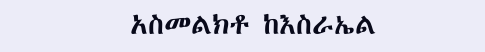አስመልክቶ ከእስራኤል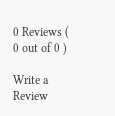0 Reviews ( 0 out of 0 )

Write a Review